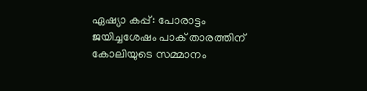ഏഷ്യാ കപ്പ്: പോരാട്ടം ജയിച്ചശേഷം പാക് താരത്തിന് കോലിയുടെ സമ്മാനം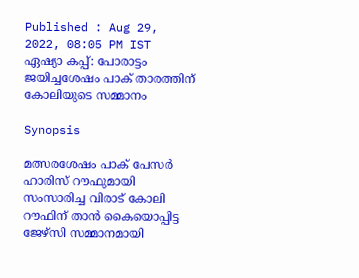Published : Aug 29, 2022, 08:05 PM IST
ഏഷ്യാ കപ്പ്: പോരാട്ടം ജയിച്ചശേഷം പാക് താരത്തിന് കോലിയുടെ സമ്മാനം

Synopsis

മത്സരശേഷം പാക് പേസര്‍ ഹാരിസ് റൗഫുമായി സംസാരിച്ച വിരാട് കോലി റൗഫിന് താന്‍ കൈയൊപ്പിട്ട ജേഴ്സി സമ്മാനമായി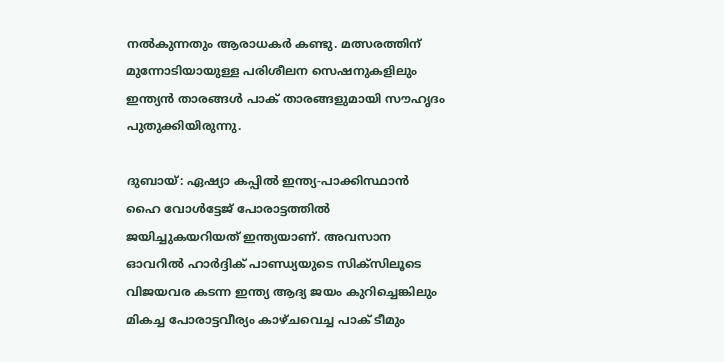നല്‍കുന്നതും ആരാധകര്‍ കണ്ടു. മത്സരത്തിന് മുന്നോടിയായുള്ള പരിശീലന സെഷനുകളിലും ഇന്ത്യന്‍ താരങ്ങള്‍ പാക് താരങ്ങളുമായി സൗഹൃദം പുതുക്കിയിരുന്നു.

ദുബായ്: ഏഷ്യാ കപ്പില്‍ ഇന്ത്യ-പാക്കിസ്ഥാന്‍ ഹൈ വോള്‍ട്ടേജ് പോരാട്ടത്തില്‍ ജയിച്ചുകയറിയത് ഇന്ത്യയാണ്. അവസാന ഓവറില്‍ ഹാര്‍ദ്ദിക് പാണ്ഡ്യയുടെ സിക്സിലൂടെ വിജയവര കടന്ന ഇന്ത്യ ആദ്യ ജയം കുറിച്ചെങ്കിലും മികച്ച പോരാട്ടവീര്യം കാഴ്ചവെച്ച പാക് ടീമും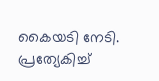കൈയടി നേടി. പ്രത്യേകിച്ച്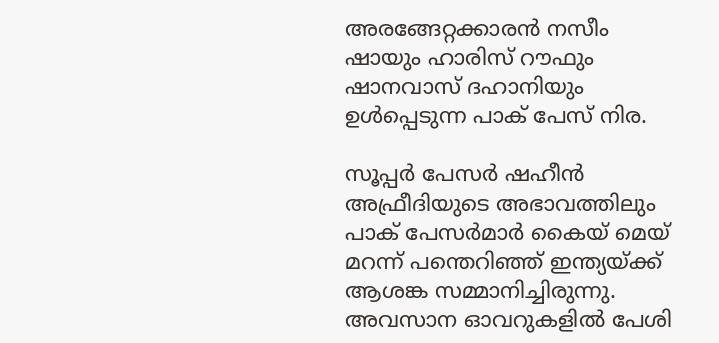അരങ്ങേറ്റക്കാരന്‍ നസീം ഷായും ഹാരിസ് റൗഫും ഷാനവാസ് ദഹാനിയും ഉള്‍പ്പെടുന്ന പാക് പേസ് നിര.

സൂപ്പര്‍ പേസര്‍ ഷഹീന്‍ അഫ്രീദിയുടെ അഭാവത്തിലും പാക് പേസര്‍മാര്‍ കൈയ് മെയ് മറന്ന് പന്തെറിഞ്ഞ് ഇന്ത്യയ്ക്ക് ആശങ്ക സമ്മാനിച്ചിരുന്നു. അവസാന ഓവറുകളില്‍ പേശി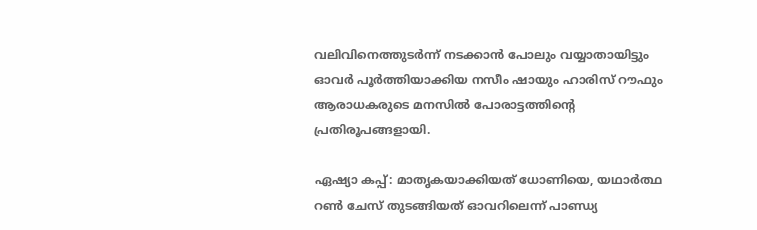വലിവിനെത്തുടര്‍ന്ന് നടക്കാന്‍ പോലും വയ്യാതായിട്ടും ഓവര്‍ പൂര്‍ത്തിയാക്കിയ നസീം ഷായും ഹാരിസ് റൗഫും ആരാധകരുടെ മനസില്‍ പോരാട്ടത്തിന്‍റെ പ്രതിരൂപങ്ങളായി.

ഏഷ്യാ കപ്പ്: മാതൃകയാക്കിയത് ധോണിയെ, യഥാര്‍ത്ഥ റണ്‍ ചേസ് തുടങ്ങിയത് ഓവറിലെന്ന് പാണ്ഡ്യ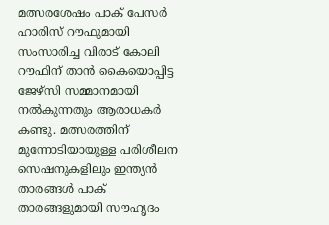മത്സരശേഷം പാക് പേസര്‍ ഹാരിസ് റൗഫുമായി സംസാരിച്ച വിരാട് കോലി റൗഫിന് താന്‍ കൈയൊപ്പിട്ട ജേഴ്സി സമ്മാനമായി നല്‍കുന്നതും ആരാധകര്‍ കണ്ടു. മത്സരത്തിന് മുന്നോടിയായുള്ള പരിശീലന സെഷനുകളിലും ഇന്ത്യന്‍ താരങ്ങള്‍ പാക് താരങ്ങളുമായി സൗഹൃദം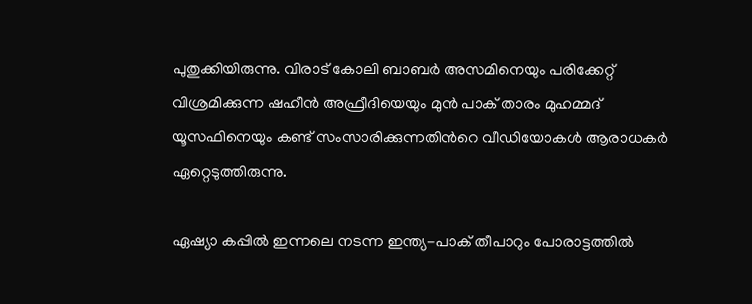പുതുക്കിയിരുന്നു. വിരാട് കോലി ബാബര്‍ അസമിനെയും പരിക്കേറ്റ് വിശ്രമിക്കുന്ന ഷഹീന്‍ അഫ്രീദിയെയും മുന്‍ പാക് താരം മുഹമ്മദ് യൂസഫിനെയും കണ്ട് സംസാരിക്കുന്നതിന്‍റെ വീഡിയോകള്‍ ആരാധകര്‍ ഏറ്റെടുത്തിരുന്നു.

ഏഷ്യാ കപ്പില്‍ ഇന്നലെ നടന്ന ഇന്ത്യ-പാക് തീപാറും പോരാട്ടത്തില്‍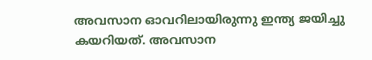അവസാന ഓവറിലായിരുന്നു ഇന്ത്യ ജയിച്ചു കയറിയത്. അവസാന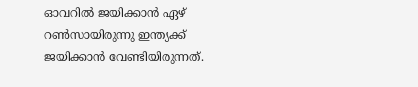ഓവറില്‍ ജയിക്കാന്‍ ഏഴ് റണ്‍സായിരുന്നു ഇന്ത്യക്ക് ജയിക്കാന്‍ വേണ്ടിയിരുന്നത്.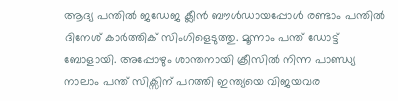ആദ്യ പന്തില്‍ ജഡേജ ക്ലീന്‍ ബൗള്‍ഡായപ്പോള്‍ രണ്ടാം പന്തില്‍ ദിനേശ് കാര്‍ത്തിക് സിംഗിളെടുത്തു. മൂന്നാം പന്ത് ഡോട്ട് ബോളായി. അപ്പോഴും ശാന്തനായി ക്രീസില്‍ നിന്ന പാണ്ഡ്യ നാലാം പന്ത് സിക്സിന് പറത്തി ഇന്ത്യയെ വിജയവര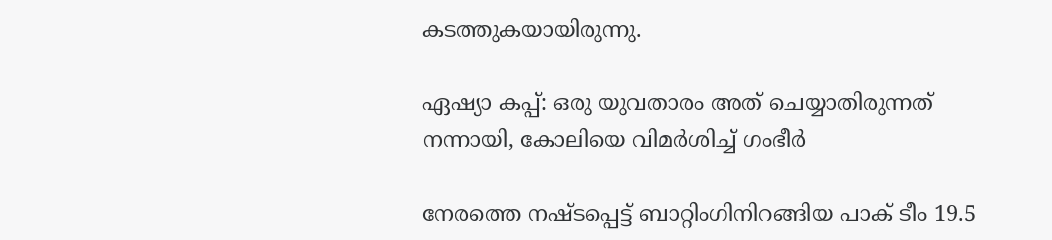കടത്തുകയായിരുന്നു.

ഏഷ്യാ കപ്പ്: ഒരു യുവതാരം അത് ചെയ്യാതിരുന്നത് നന്നായി, കോലിയെ വിമര്‍ശിച്ച് ഗംഭീര്‍

നേരത്തെ നഷ്ടപ്പെട്ട് ബാറ്റിംഗിനിറങ്ങിയ പാക് ടീം 19.5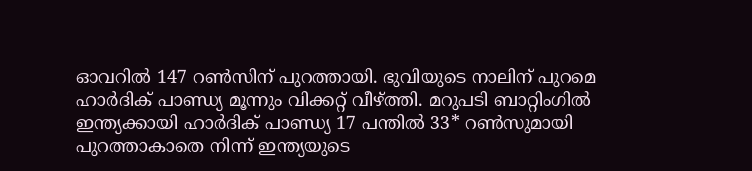ഓവറില്‍ 147 റണ്‍സിന് പുറത്തായി. ഭുവിയുടെ നാലിന് പുറമെ ഹാര്‍ദിക് പാണ്ഡ്യ മൂന്നും വിക്കറ്റ് വീഴ്ത്തി. മറുപടി ബാറ്റിംഗില്‍  ഇന്ത്യക്കായി ഹാര്‍ദിക് പാണ്ഡ്യ 17 പന്തില്‍ 33* റണ്‍സുമായി പുറത്താകാതെ നിന്ന് ഇന്ത്യയുടെ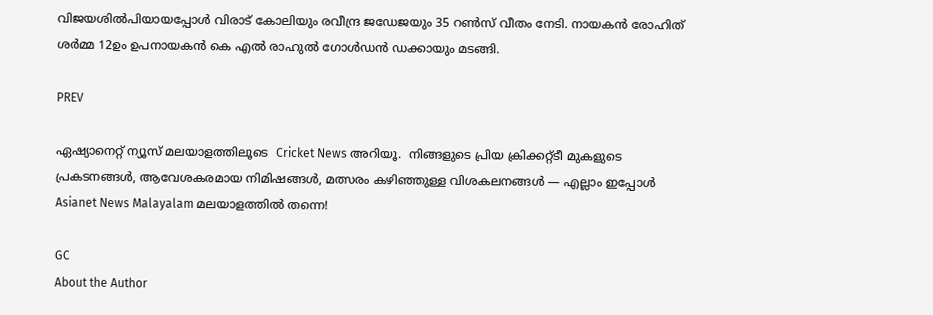വിജയശില്‍പിയായപ്പോള്‍ വിരാട് കോലിയും രവീന്ദ്ര ജഡേജയും 35 റണ്‍സ് വീതം നേടി. നായകന്‍ രോഹിത് ശര്‍മ്മ 12ഉം ഉപനായകന്‍ കെ എല്‍ രാഹുല്‍ ഗോള്‍ഡന്‍ ഡക്കായും മടങ്ങി.

PREV

ഏഷ്യാനെറ്റ് ന്യൂസ് മലയാളത്തിലൂടെ  Cricket News അറിയൂ.  നിങ്ങളുടെ പ്രിയ ക്രിക്കറ്റ്ടീ മുകളുടെ പ്രകടനങ്ങൾ, ആവേശകരമായ നിമിഷങ്ങൾ, മത്സരം കഴിഞ്ഞുള്ള വിശകലനങ്ങൾ — എല്ലാം ഇപ്പോൾ Asianet News Malayalam മലയാളത്തിൽ തന്നെ!

GC
About the Author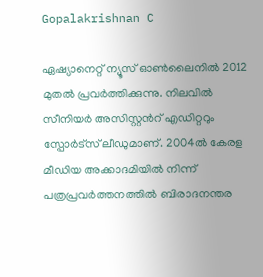Gopalakrishnan C

ഏഷ്യാനെറ്റ് ന്യൂസ് ഓണ്‍ലൈനില്‍ 2012 മുതല്‍ പ്രവര്‍ത്തിക്കുന്നു. നിലവില്‍ സീനിയര്‍ അസിസ്റ്റന്‍റ് എഡിറ്ററും സ്പോർട്സ് ലീഡുമാണ്. 2004ൽ കേരള മീഡിയ അക്കാദമിയില്‍ നിന്ന് പത്രപ്രവര്‍ത്തനത്തില്‍ ബിരാദനന്തര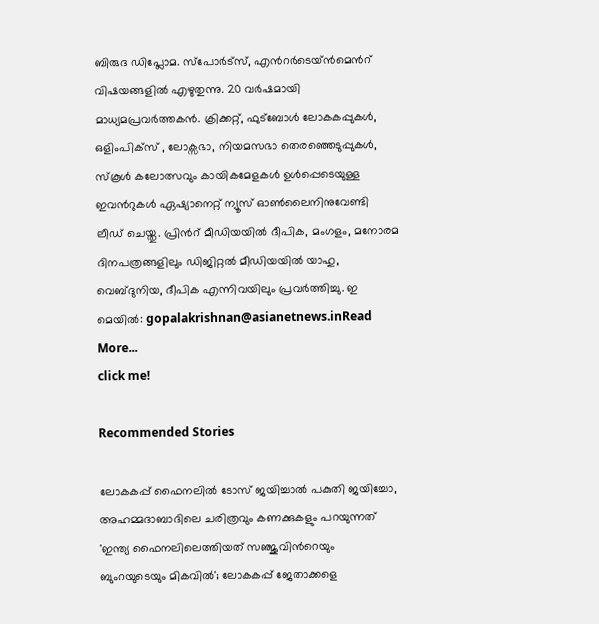ബിരുദ ഡിപ്ലോമ. സ്പോര്‍ട്സ്, എന്‍റര്‍ടെയ്ൻമെന്‍റ് വിഷയങ്ങളില്‍ എഴുതുന്നു. 20 വര്‍ഷമായി മാധ്യമപ്രവര്‍ത്തകൻ. ക്രിക്കറ്റ്, ഫുട്ബോള്‍ ലോകകപ്പുകൾ, ഒളിംപിക്സ് , ലോക്സഭാ, നിയമസഭാ തെരഞ്ഞെടുപ്പുകള്‍, സ്കൂള്‍ കലോത്സവും കായികമേളകള്‍ ഉള്‍പ്പെടെയുള്ള ഇവന്‍റുകള്‍ ഏഷ്യാനെറ്റ് ന്യൂസ് ഓണ്‍ലൈനിനുവേണ്ടി ലീഡ് ചെയ്തു. പ്രിന്‍റ് മീഡിയയില്‍ ദീപിക, മംഗളം, മനോരമ ദിനപത്രങ്ങളിലും ഡിജിറ്റൽ മീഡിയയില്‍ യാഹു, വെബ്ദുനിയ, ദീപിക എന്നിവയിലും പ്രവര്‍ത്തിച്ചു. ഇ മെയില്‍: gopalakrishnan@asianetnews.inRead More...
click me!

Recommended Stories

ലോകകപ്പ് ഫൈനലില്‍ ടോസ് ജയിച്ചാല്‍ പകുതി ജയിച്ചോ, അഹമ്മദാബാദിലെ ചരിത്രവും കണക്കുകളും പറയുന്നത്
'ഇന്ത്യ ഫൈനലിലെത്തിയത് സഞ്ജുവിന്‍റെയും ബുംറയുടെയും മികവില്‍'; ലോകകപ്പ് ജേതാക്കളെ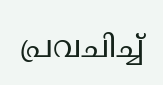പ്രവചിച്ച്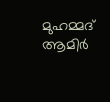മുഹമ്മദ് ആമിര്‍